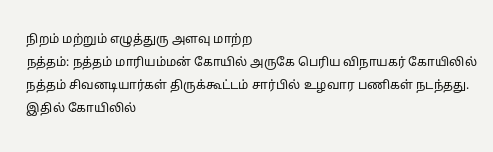நிறம் மற்றும் எழுத்துரு அளவு மாற்ற
நத்தம்: நத்தம் மாரியம்மன் கோயில் அருகே பெரிய விநாயகர் கோயிலில் நத்தம் சிவனடியார்கள் திருக்கூட்டம் சார்பில் உழவார பணிகள் நடந்தது.
இதில் கோயிலில்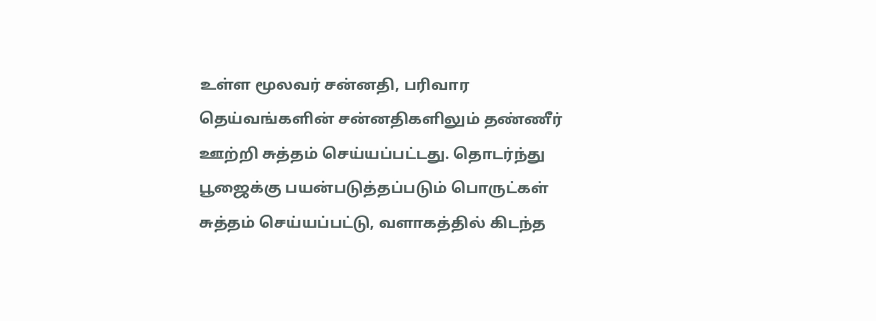உள்ள மூலவர் சன்னதி, பரிவார தெய்வங்களின் சன்னதிகளிலும் தண்ணீர் ஊற்றி சுத்தம் செய்யப்பட்டது. தொடர்ந்து பூஜைக்கு பயன்படுத்தப்படும் பொருட்கள் சுத்தம் செய்யப்பட்டு, வளாகத்தில் கிடந்த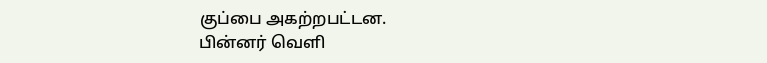குப்பை அகற்றபட்டன.
பின்னர் வெளி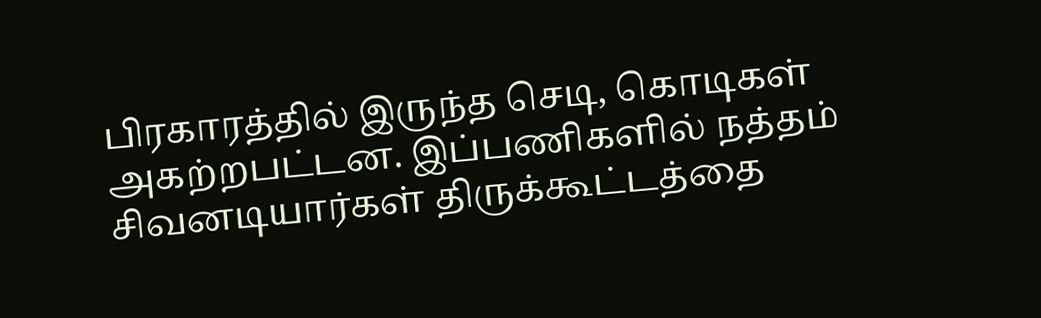பிரகாரத்தில் இருந்த செடி, கொடிகள் அகற்றபட்டன. இப்பணிகளில் நத்தம் சிவனடியார்கள் திருக்கூட்டத்தை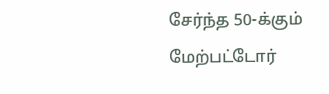சேர்ந்த 50-க்கும் மேற்பட்டோர்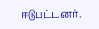ஈடுபட்டனர்.